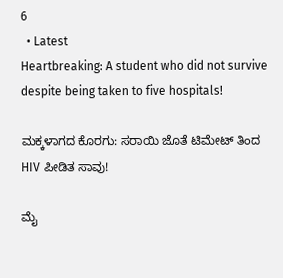6
  • Latest
Heartbreaking: A student who did not survive despite being taken to five hospitals!

ಮಕ್ಕಳಾಗದ ಕೊರಗು: ಸರಾಯಿ ಜೊತೆ ಟಿಮೇಟ್ ತಿಂದ HIV ಪೀಡಿತ ಸಾವು!

ಮೈ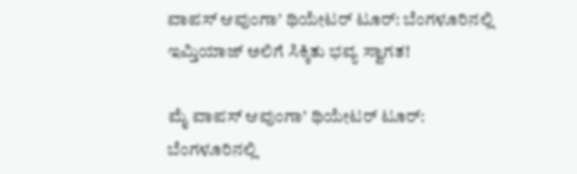ವಾಪಸ್ ಆವುಂಗಾ’ ಥಿಯೇಟರ್ ಟೂರ್: ಬೆಂಗಳೂರಿನಲ್ಲಿ ಇಮ್ತಿಯಾಜ್ ಅಲಿಗೆ ಸಿಕ್ಕಿತು ಭವ್ಯ ಸ್ವಾಗತ!

ಮೈ ವಾಪಸ್ ಆವುಂಗಾ’ ಥಿಯೇಟರ್ ಟೂರ್: ಬೆಂಗಳೂರಿನಲ್ಲಿ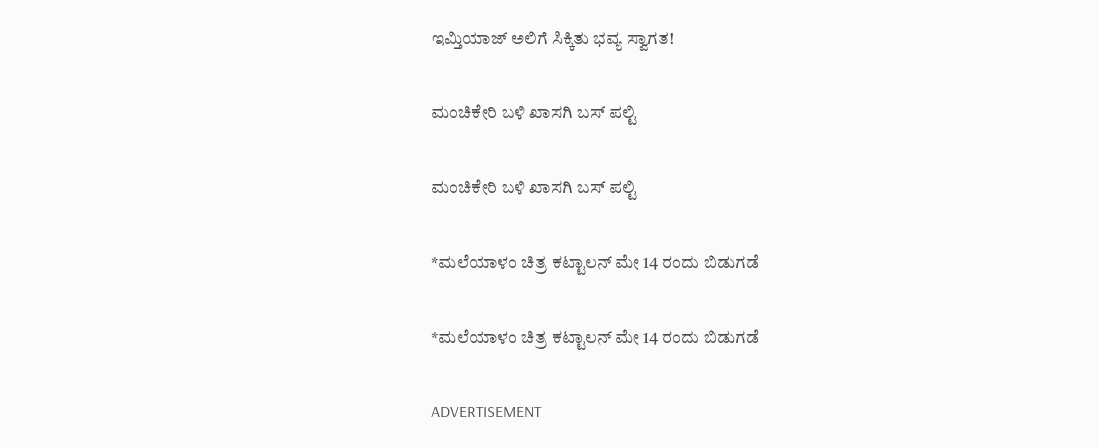ಇಮ್ತಿಯಾಜ್ ಅಲಿಗೆ ಸಿಕ್ಕಿತು ಭವ್ಯ ಸ್ವಾಗತ!

ಮಂಚಿಕೇರಿ‌ ಬಳಿ ಖಾಸಗಿ ಬಸ್ ಪಲ್ಟಿ

ಮಂಚಿಕೇರಿ‌ ಬಳಿ ಖಾಸಗಿ ಬಸ್ ಪಲ್ಟಿ

*ಮಲೆಯಾಳಂ ಚಿತ್ರ ಕಟ್ಟಾಲನ್ ಮೇ 14 ರಂದು ಬಿಡುಗಡೆ

*ಮಲೆಯಾಳಂ ಚಿತ್ರ ಕಟ್ಟಾಲನ್ ಮೇ 14 ರಂದು ಬಿಡುಗಡೆ

ADVERTISEMENT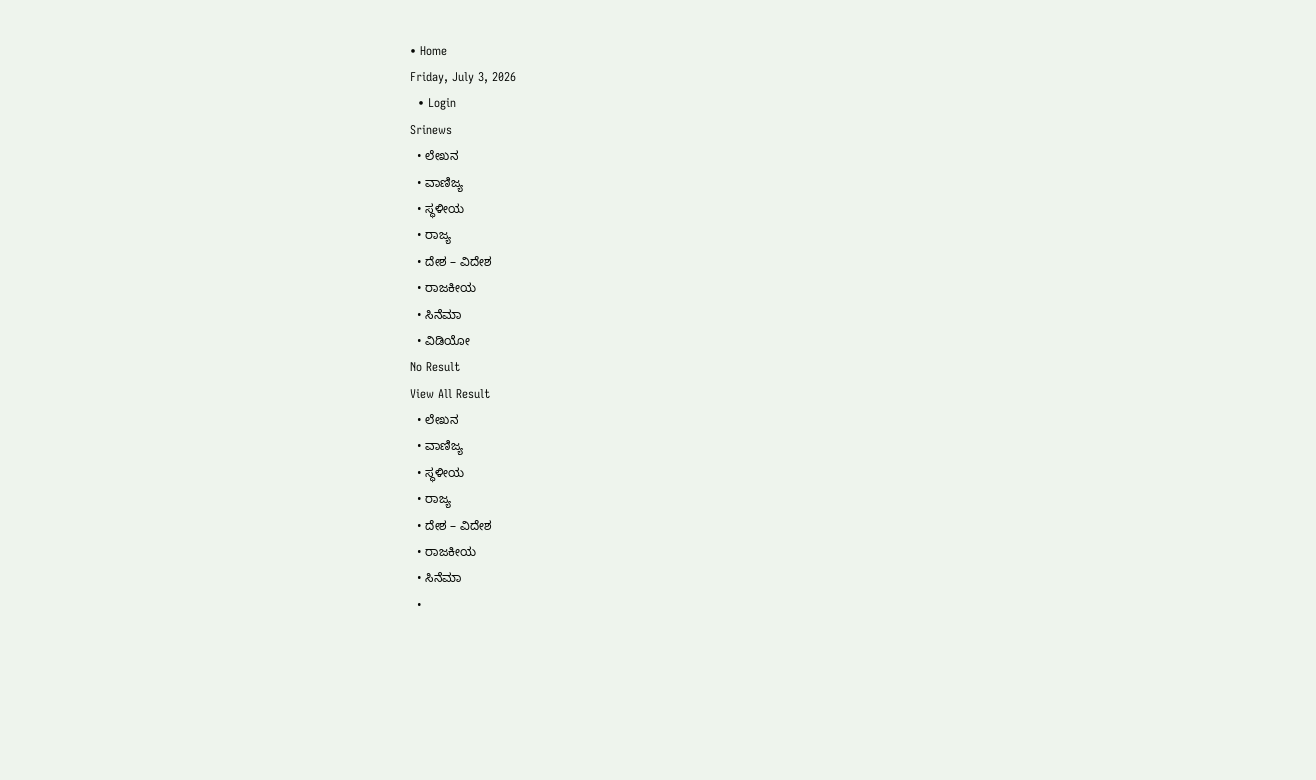• Home
Friday, July 3, 2026
  • Login
Srinews
  • ಲೇಖನ
  • ವಾಣಿಜ್ಯ
  • ಸ್ಥಳೀಯ
  • ರಾಜ್ಯ
  • ದೇಶ – ವಿದೇಶ
  • ರಾಜಕೀಯ
  • ಸಿನೆಮಾ
  • ವಿಡಿಯೋ
No Result
View All Result
  • ಲೇಖನ
  • ವಾಣಿಜ್ಯ
  • ಸ್ಥಳೀಯ
  • ರಾಜ್ಯ
  • ದೇಶ – ವಿದೇಶ
  • ರಾಜಕೀಯ
  • ಸಿನೆಮಾ
  •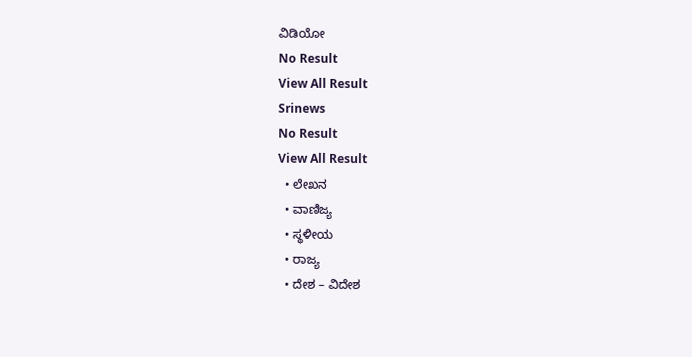ವಿಡಿಯೋ
No Result
View All Result
Srinews
No Result
View All Result
  • ಲೇಖನ
  • ವಾಣಿಜ್ಯ
  • ಸ್ಥಳೀಯ
  • ರಾಜ್ಯ
  • ದೇಶ – ವಿದೇಶ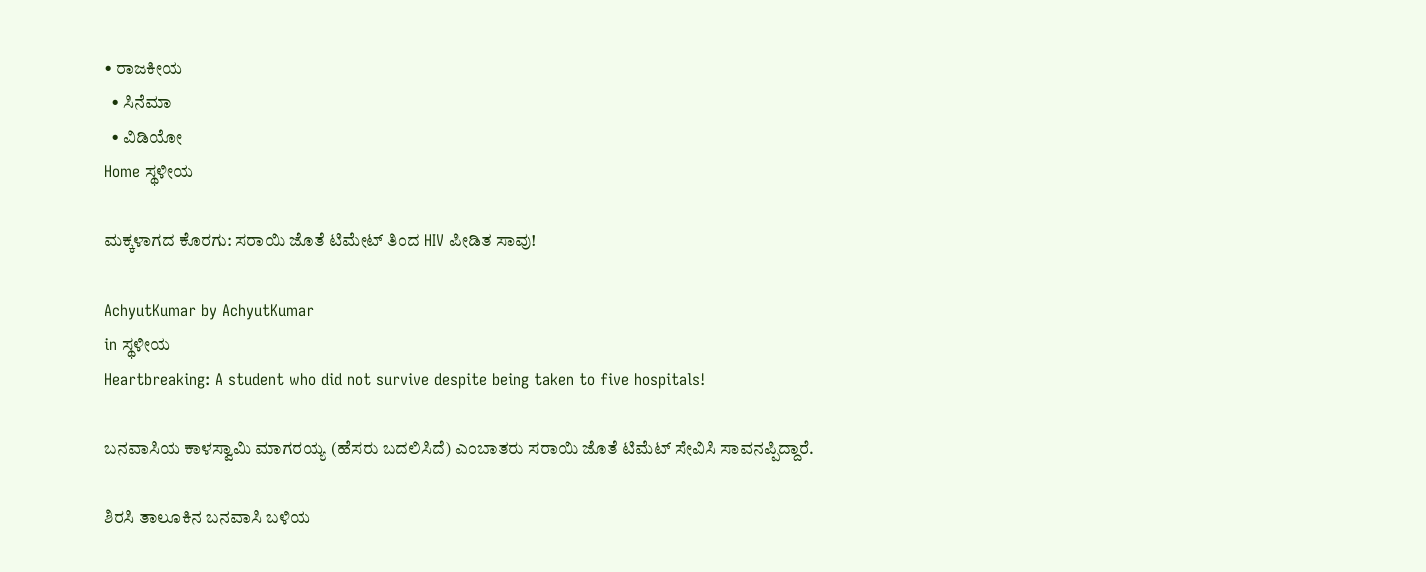• ರಾಜಕೀಯ
  • ಸಿನೆಮಾ
  • ವಿಡಿಯೋ
Home ಸ್ಥಳೀಯ

ಮಕ್ಕಳಾಗದ ಕೊರಗು: ಸರಾಯಿ ಜೊತೆ ಟಿಮೇಟ್ ತಿಂದ HIV ಪೀಡಿತ ಸಾವು!

AchyutKumar by AchyutKumar
in ಸ್ಥಳೀಯ
Heartbreaking: A student who did not survive despite being taken to five hospitals!

ಬನವಾಸಿಯ ಕಾಳಸ್ವಾಮಿ ಮಾಗರಯ್ಯ (ಹೆಸರು ಬದಲಿಸಿದೆ) ಎಂಬಾತರು ಸರಾಯಿ ಜೊತೆ ಟಿಮೆಟ್ ಸೇವಿಸಿ ಸಾವನಪ್ಪಿದ್ದಾರೆ.

ಶಿರಸಿ ತಾಲೂಕಿನ ಬನವಾಸಿ ಬಳಿಯ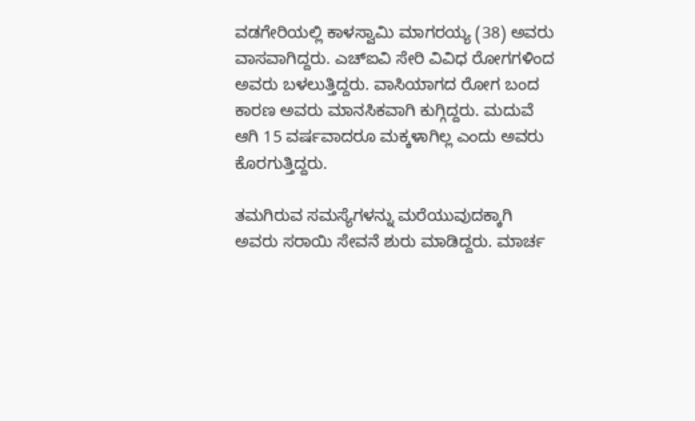ವಡಗೇರಿಯಲ್ಲಿ ಕಾಳಸ್ವಾಮಿ ಮಾಗರಯ್ಯ (38) ಅವರು ವಾಸವಾಗಿದ್ದರು. ಎಚ್‌ಐವಿ ಸೇರಿ ವಿವಿಧ ರೋಗಗಳಿಂದ ಅವರು ಬಳಲುತ್ತಿದ್ದರು. ವಾಸಿಯಾಗದ ರೋಗ ಬಂದ ಕಾರಣ ಅವರು ಮಾನಸಿಕವಾಗಿ ಕುಗ್ಗಿದ್ದರು. ಮದುವೆ ಆಗಿ 15 ವರ್ಷವಾದರೂ ಮಕ್ಕಳಾಗಿಲ್ಲ ಎಂದು ಅವರು ಕೊರಗುತ್ತಿದ್ದರು.

ತಮಗಿರುವ ಸಮಸ್ಯೆಗಳನ್ನು ಮರೆಯುವುದಕ್ಕಾಗಿ ಅವರು ಸರಾಯಿ ಸೇವನೆ ಶುರು ಮಾಡಿದ್ದರು. ಮಾರ್ಚ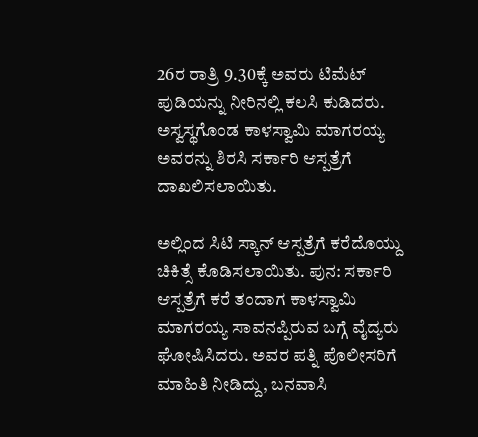26ರ ರಾತ್ರಿ 9.30ಕ್ಕೆ ಅವರು ಟಿಮೆಟ್ ಪುಡಿಯನ್ನು ನೀರಿನಲ್ಲಿ ಕಲಸಿ ಕುಡಿದರು. ಅಸ್ವಸ್ಥಗೊಂಡ ಕಾಳಸ್ವಾಮಿ ಮಾಗರಯ್ಯ ಅವರನ್ನು ಶಿರಸಿ ಸರ್ಕಾರಿ ಆಸ್ಪತ್ರೆಗೆ ದಾಖಲಿಸಲಾಯಿತು.

ಅಲ್ಲಿಂದ ಸಿಟಿ ಸ್ಕಾನ್ ಆಸ್ಪತ್ರೆಗೆ ಕರೆದೊಯ್ದು ಚಿಕಿತ್ಸೆ ಕೊಡಿಸಲಾಯಿತು. ಪುನ: ಸರ್ಕಾರಿ ಆಸ್ಪತ್ರೆಗೆ ಕರೆ ತಂದಾಗ ಕಾಳಸ್ವಾಮಿ ಮಾಗರಯ್ಯ ಸಾವನಪ್ಪಿರುವ ಬಗ್ಗೆ ವೈದ್ಯರು ಘೋಷಿಸಿದರು. ಅವರ ಪತ್ನಿ ಪೊಲೀಸರಿಗೆ ಮಾಹಿತಿ ನೀಡಿದ್ದು, ಬನವಾಸಿ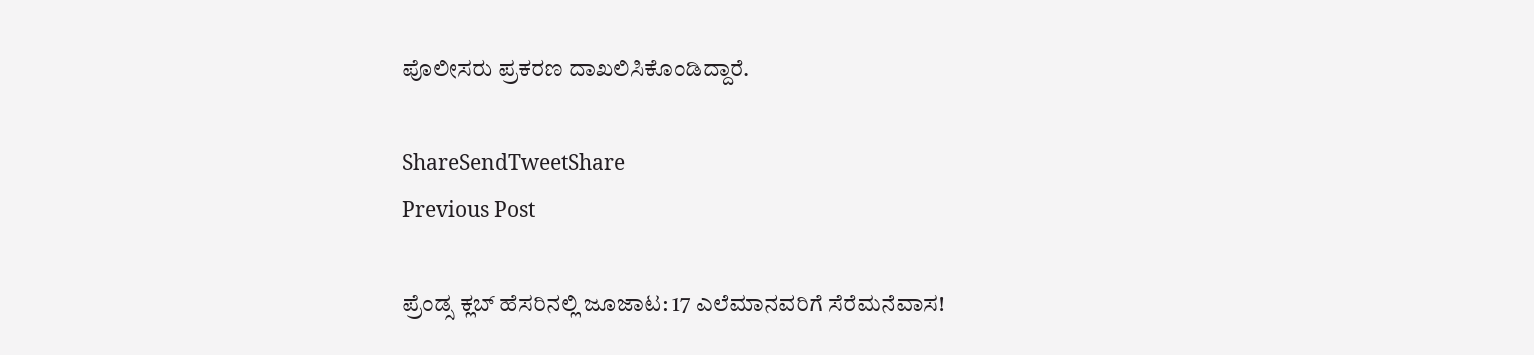ಪೊಲೀಸರು ಪ್ರಕರಣ ದಾಖಲಿಸಿಕೊಂಡಿದ್ದಾರೆ.

ShareSendTweetShare
Previous Post

ಪ್ರೆಂಡ್ಸ ಕ್ಲಬ್ ಹೆಸರಿನಲ್ಲಿ ಜೂಜಾಟ: 17 ಎಲೆಮಾನವರಿಗೆ ಸೆರೆಮನೆವಾಸ!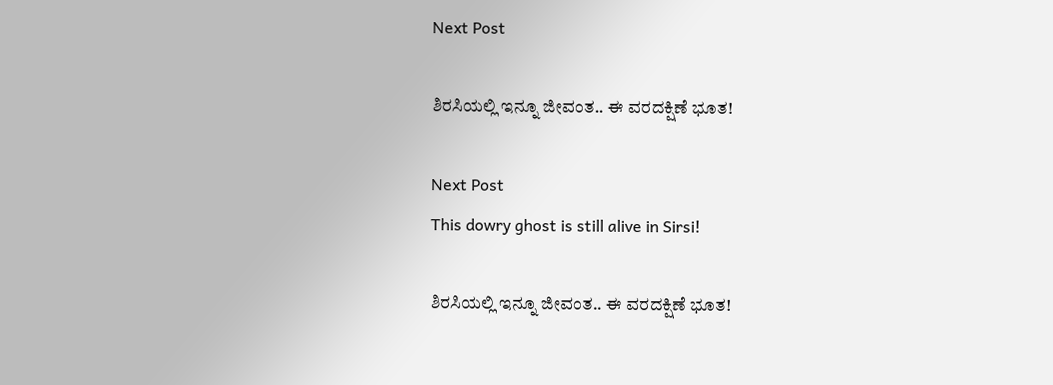Next Post

ಶಿರಸಿಯಲ್ಲಿ ಇನ್ನೂ ಜೀವಂತ.. ಈ ವರದಕ್ಷಿಣೆ ಭೂತ!

Next Post
This dowry ghost is still alive in Sirsi!

ಶಿರಸಿಯಲ್ಲಿ ಇನ್ನೂ ಜೀವಂತ.. ಈ ವರದಕ್ಷಿಣೆ ಭೂತ!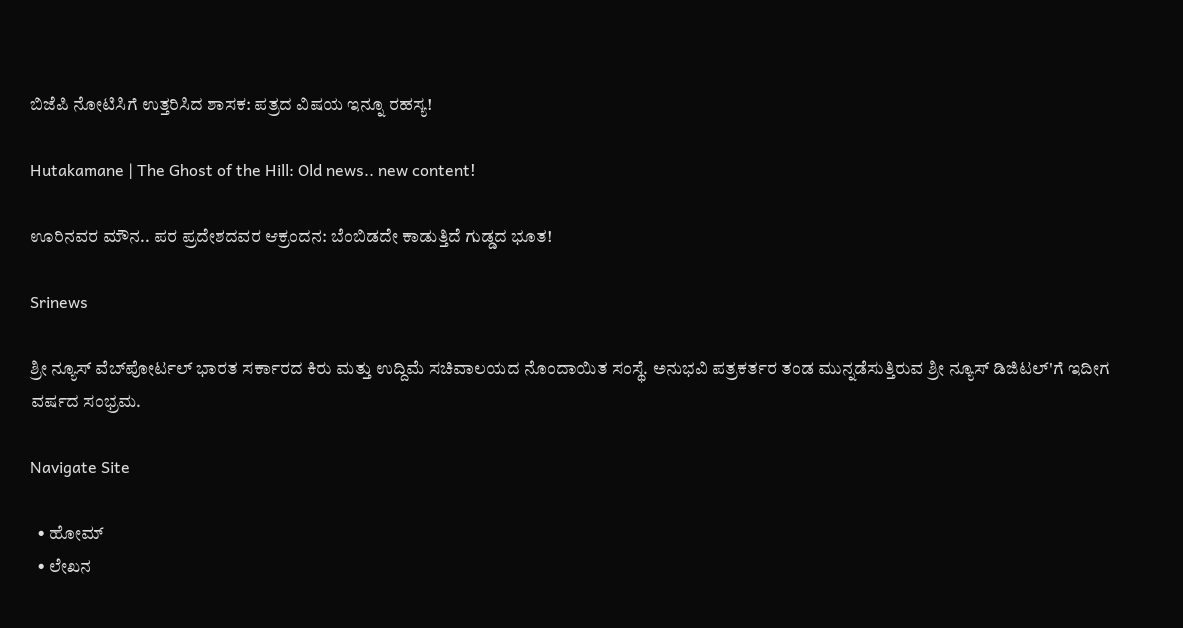ಬಿಜೆಪಿ ನೋಟಿಸಿಗೆ ಉತ್ತರಿಸಿದ ಶಾಸಕ: ಪತ್ರದ ವಿಷಯ ಇನ್ನೂ ರಹಸ್ಯ!

Hutakamane | The Ghost of the Hill: Old news.. new content!

ಊರಿನವರ ಮೌನ.. ಪರ ಪ್ರದೇಶದವರ ಆಕ್ರಂದನ: ಬೆಂಬಿಡದೇ ಕಾಡುತ್ತಿದೆ ಗುಡ್ಡದ ಭೂತ!

Srinews

ಶ್ರೀ ನ್ಯೂಸ್ ವೆಬ್‌ಪೋರ್ಟಲ್ ಭಾರತ ಸರ್ಕಾರದ ಕಿರು ಮತ್ತು ಉದ್ದಿಮೆ ಸಚಿವಾಲಯದ ನೊಂದಾಯಿತ ಸಂಸ್ಥೆ. ಅನುಭವಿ ಪತ್ರಕರ್ತರ ತಂಡ ಮುನ್ನಡೆಸುತ್ತಿರುವ ಶ್ರೀ ನ್ಯೂಸ್ ಡಿಜಿಟಲ್'ಗೆ ಇದೀಗ ವರ್ಷದ ಸಂಭ್ರಮ.

Navigate Site

  • ಹೋಮ್
  • ಲೇಖನ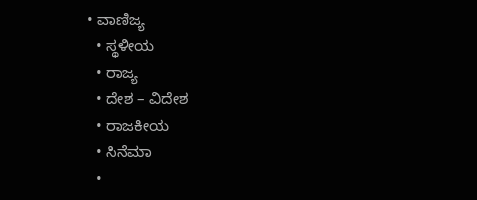• ವಾಣಿಜ್ಯ
  • ಸ್ಥಳೀಯ
  • ರಾಜ್ಯ
  • ದೇಶ – ವಿದೇಶ
  • ರಾಜಕೀಯ
  • ಸಿನೆಮಾ
  •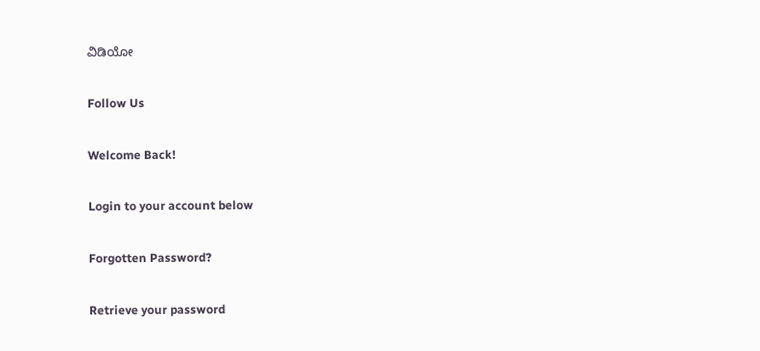ವಿಡಿಯೋ

Follow Us

Welcome Back!

Login to your account below

Forgotten Password?

Retrieve your password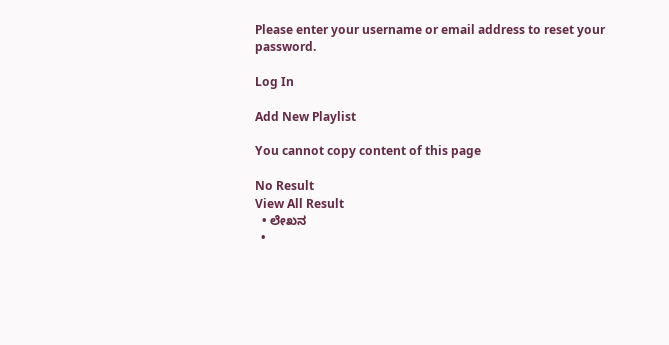Please enter your username or email address to reset your password.

Log In

Add New Playlist

You cannot copy content of this page

No Result
View All Result
  • ಲೇಖನ
  •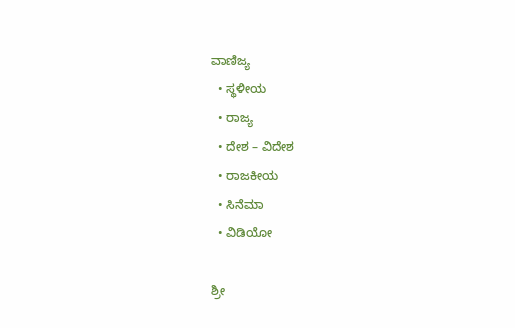ವಾಣಿಜ್ಯ
  • ಸ್ಥಳೀಯ
  • ರಾಜ್ಯ
  • ದೇಶ – ವಿದೇಶ
  • ರಾಜಕೀಯ
  • ಸಿನೆಮಾ
  • ವಿಡಿಯೋ

ಶ್ರೀ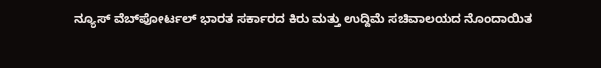ನ್ಯೂಸ್ ವೆಬ್‌ಪೋರ್ಟಲ್ ಭಾರತ ಸರ್ಕಾರದ ಕಿರು ಮತ್ತು ಉದ್ದಿಮೆ ಸಚಿವಾಲಯದ ನೊಂದಾಯಿತ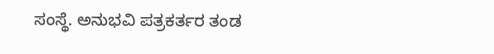ಸಂಸ್ಥೆ. ಅನುಭವಿ ಪತ್ರಕರ್ತರ ತಂಡ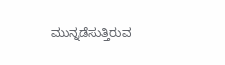ಮುನ್ನಡೆಸುತ್ತಿರುವ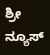ಶ್ರೀ ನ್ಯೂಸ್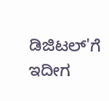ಡಿಜಿಟಲ್'ಗೆ ಇದೀಗ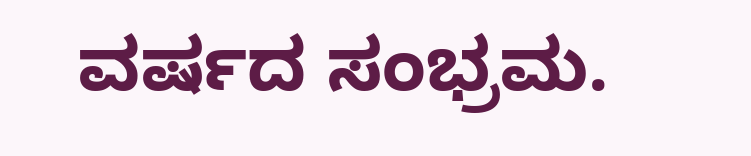ವರ್ಷದ ಸಂಭ್ರಮ.